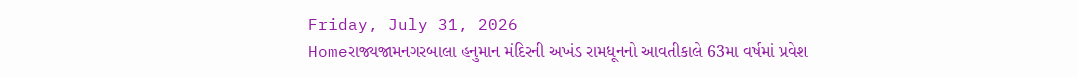Friday, July 31, 2026
Homeરાજ્યજામનગરબાલા હનુમાન મંદિરની અખંડ રામધૂનનો આવતીકાલે 63મા વર્ષમાં પ્રવેશ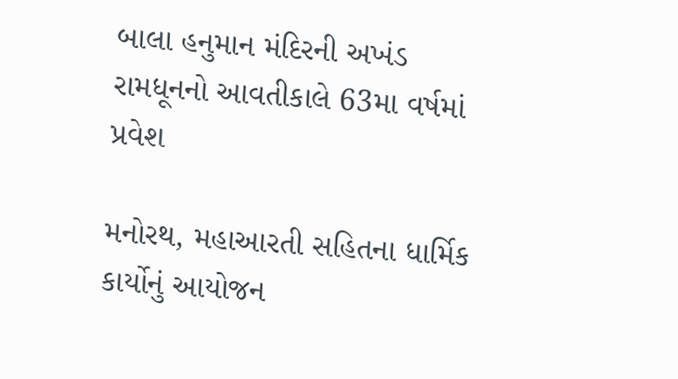બાલા હનુમાન મંદિરની અખંડ રામધૂનનો આવતીકાલે 63મા વર્ષમાં પ્રવેશ

મનોરથ, મહાઆરતી સહિતના ધાર્મિક કાર્યોનું આયોજન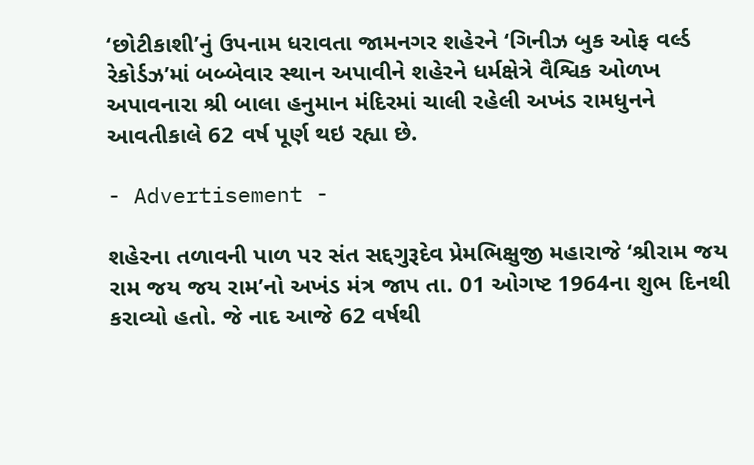‘છોટીકાશી’નું ઉપનામ ધરાવતા જામનગર શહેરને ‘ગિનીઝ બુક ઓફ વર્લ્ડ રેકોર્ડઝ’માં બબ્બેવાર સ્થાન અપાવીને શહેરને ધર્મક્ષેત્રે વૈશ્વિક ઓળખ અપાવનારા શ્રી બાલા હનુમાન મંદિરમાં ચાલી રહેલી અખંડ રામધુનને આવતીકાલે 62 વર્ષ પૂર્ણ થઇ રહ્યા છે.

- Advertisement -

શહેરના તળાવની પાળ પર સંત સદ્દગુરૂદેવ પ્રેમભિક્ષુજી મહારાજે ‘શ્રીરામ જય રામ જય જય રામ’નો અખંડ મંત્ર જાપ તા. 01 ઓગષ્ટ 1964ના શુભ દિનથી કરાવ્યો હતો. જે નાદ આજે 62 વર્ષથી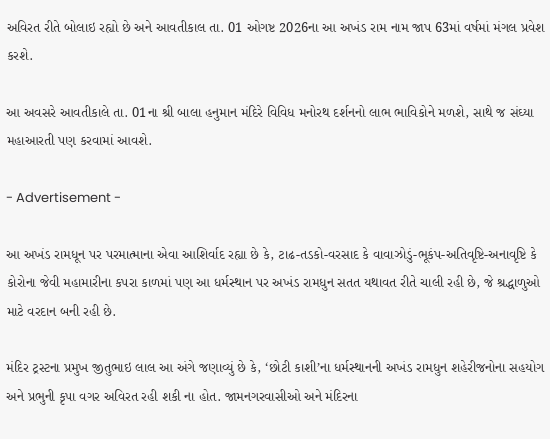અવિરત રીતે બોલાઇ રહ્યો છે અને આવતીકાલ તા. 01 ઓગષ્ટ 2026ના આ અખંડ રામ નામ જાપ 63માં વર્ષમાં મંગલ પ્રવેશ કરશે.

આ અવસરે આવતીકાલે તા. 01ના શ્રી બાલા હનુમાન મંદિરે વિવિધ મનોરથ દર્શનનો લાભ ભાવિકોને મળશે, સાથે જ સંઘ્યા મહાઆરતી પણ કરવામાં આવશે.

- Advertisement -

આ અખંડ રામધૂન પર પરમાત્માના એવા આશિર્વાદ રહ્યા છે કે, ટાઢ-તડકો-વરસાદ કે વાવાઝોડું-ભૂકંપ-અતિવૃષ્ટિ-અનાવૃષ્ટિ કે કોરોના જેવી મહામારીના કપરા કાળમાં પણ આ ધર્મસ્થાન પર અખંડ રામધુન સતત યથાવત રીતે ચાલી રહી છે, જે શ્રદ્ધાળુઓ માટે વરદાન બની રહી છે.

મંદિર ટ્રસ્ટના પ્રમુખ જીતુભાઇ લાલ આ અંગે જણાવ્યું છે કે, ‘છોટી કાશી’ના ધર્મસ્થાનની અખંડ રામધુન શહેરીજનોના સહયોગ અને પ્રભુની કૃપા વગર અવિરત રહી શકી ના હોત. જામનગરવાસીઓ અને મંદિરના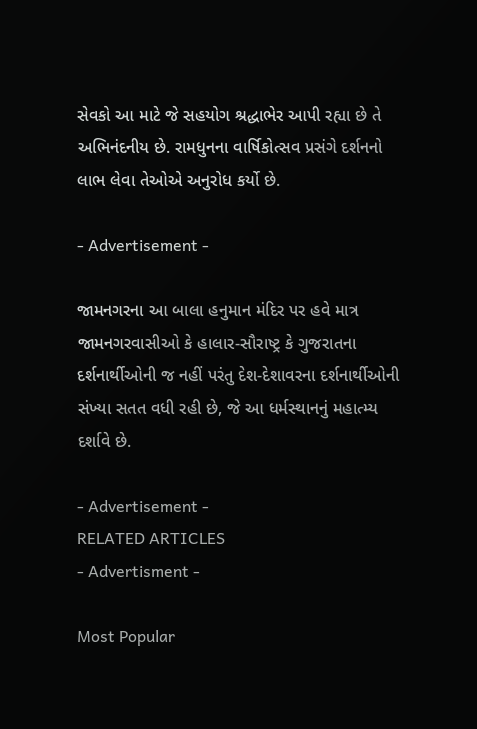સેવકો આ માટે જે સહયોગ શ્રદ્ધાભેર આપી રહ્યા છે તે અભિનંદનીય છે. રામધુનના વાર્ષિકોત્સવ પ્રસંગે દર્શનનો લાભ લેવા તેઓએ અનુરોધ કર્યો છે.

- Advertisement -

જામનગરના આ બાલા હનુમાન મંદિર પર હવે માત્ર જામનગરવાસીઓ કે હાલાર-સૌરાષ્ટ્ર કે ગુજરાતના દર્શનાર્થીઓની જ નહીં પરંતુ દેશ-દેશાવરના દર્શનાર્થીઓની સંખ્યા સતત વધી રહી છે, જે આ ધર્મસ્થાનનું મહાત્મ્ય દર્શાવે છે.

- Advertisement -
RELATED ARTICLES
- Advertisment -

Most Popular